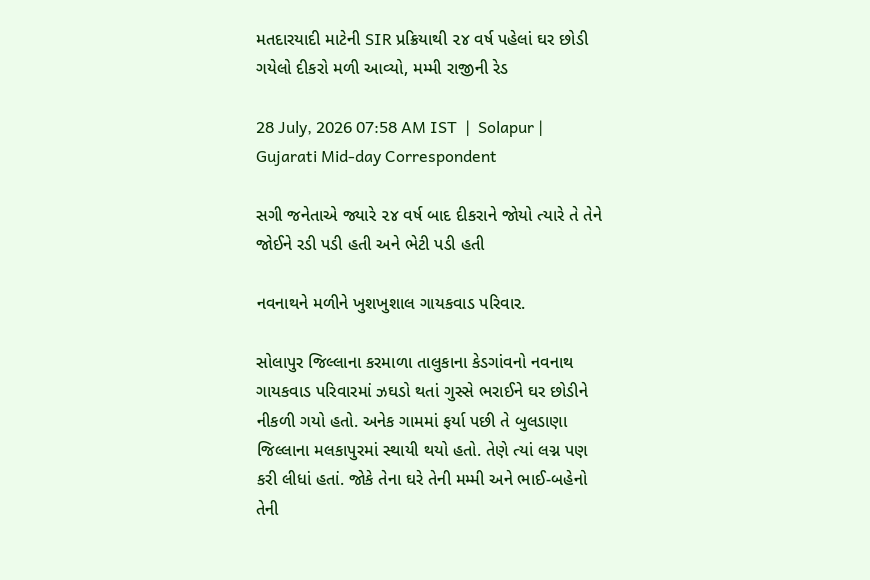મતદારયાદી માટેની SIR પ્રક્રિયાથી ૨૪ વર્ષ પહેલાં ઘર છોડી ગયેલો દીકરો મળી આવ્યો, મમ્મી રાજીની રેડ

28 July, 2026 07:58 AM IST  |  Solapur | Gujarati Mid-day Correspondent

સગી જનેતાએ જ્યારે ૨૪ વર્ષ બાદ દીકરાને જોયો ત્યારે તે તેને જોઈને રડી પડી હતી અને ભેટી પડી હતી

નવનાથને મળીને ખુશખુશાલ ગાયકવાડ પરિવાર.

સોલાપુર જિલ્લાના કરમાળા તાલુકાના કેડગાંવનો નવનાથ ગાયકવાડ પરિવારમાં ઝઘડો થતાં ગુસ્સે ભરાઈને ઘર છોડીને નીકળી ગયો હતો. અનેક ગામમાં ફર્યા પછી તે બુલડાણા જિલ્લાના મલકાપુરમાં સ્થાયી થયો હતો. તેણે ત્યાં લગ્ન પણ કરી લીધાં હતાં. જોકે તેના ઘરે તેની મમ્મી અને ભાઈ-બહેનો તેની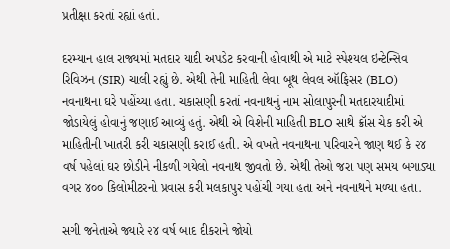પ્રતીક્ષા કરતાં રહ્યાં હતાં.

દરમ્યાન હાલ રાજ્યમાં મતદાર યાદી અપડેટ કરવાની હોવાથી એ માટે સ્પેશ્યલ ઇન્ટેન્સિવ રિવિઝન (SIR) ચાલી રહ્યું છે. એથી તેની માહિતી લેવા બૂથ લેવલ ઑફિસર (BLO) નવનાથના ઘરે પહોંચ્યા હતા. ચકાસણી કરતાં નવનાથનું નામ સોલાપુરની મતદારયાદીમાં જોડાયેલું હોવાનું જણાઈ આવ્યું હતું. એથી એ વિશેની માહિતી BLO સાથે ક્રૉસ ચેક કરી એ માહિતીની ખાતરી કરી ચકાસણી કરાઈ હતી. એ વખતે નવનાથના પરિવારને જાણ થઈ કે ૨૪ વર્ષ પહેલાં ઘર છોડીને નીકળી ગયેલો નવનાથ જીવતો છે. એથી તેઓ જરા પણ સમય બગાડ્યા વગર ૪૦૦ કિલોમીટરનો પ્રવાસ કરી મલકાપુર પહોંચી ગયા હતા અને નવનાથને મળ્યા હતા.

સગી જનેતાએ જ્યારે ૨૪ વર્ષ બાદ દીકરાને જોયો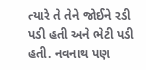ત્યારે તે તેને જોઈને રડી પડી હતી અને ભેટી પડી હતી. નવનાથ પણ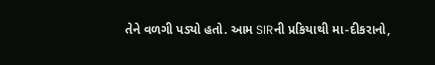તેને વળગી પડ્યો હતો. આમ SIRની પ્રકિયાથી મા-દીકરાનો,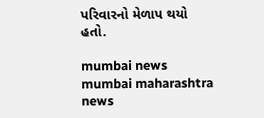પરિવારનો મેળાપ થયો હતો.

mumbai news mumbai maharashtra news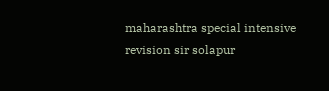maharashtra special intensive revision sir solapur